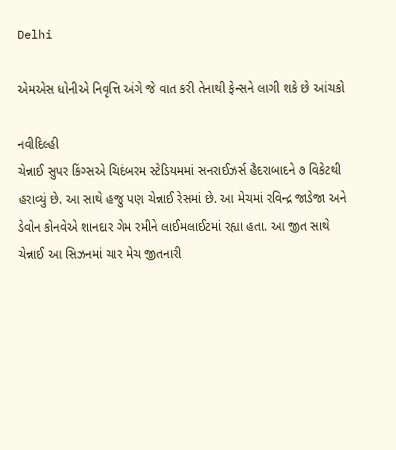Delhi

એમએસ ધોનીએ નિવૃત્તિ અંગે જે વાત કરી તેનાથી ફેન્સને લાગી શકે છે આંચકો

નવીદિલ્હી
ચેન્નાઈ સુપર કિંગ્સએ ચિદંબરમ સ્ટેડિયમમાં સનરાઈઝર્સ હૈદરાબાદને ૭ વિકેટથી હરાવ્યું છે. આ સાથે હજુ પણ ચેન્નાઈ રેસમાં છે. આ મેચમાં રવિન્દ્ર જાડેજા અને ડેવોન કોનવેએ શાનદાર ગેમ રમીને લાઈમલાઈટમાં રહ્યા હતા. આ જીત સાથે ચેન્નાઈ આ સિઝનમાં ચાર મેચ જીતનારી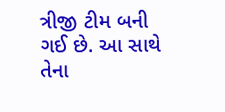ત્રીજી ટીમ બની ગઈ છે. આ સાથે તેના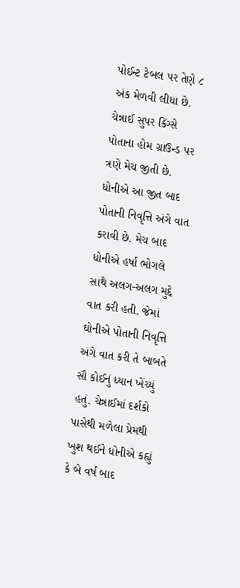પોઈન્ટ ટેબલ પર તેણે ૮ અંક મેળવી લીધા છે. ચેન્નાઈ સુપર કિંગ્સે પોતાના હોમ ગ્રાઉન્ડ પર ત્રણે મેચ જીતી છે. ધોનીએ આ જીત બાદ પોતાની નિવૃત્તિ અંગે વાત કરાવી છે. મેચ બાદ ધોનીએ હર્ષા ભોગલે સાથે અલગ-અલગ મુદ્દે વાત કરી હતી. જેમાં ઘોનીએ પોતાની નિવૃત્તિ અંગે વાત કરી તે બાબતે સૌ કોઈનું ધ્યાન ખેંચ્યું હતું. ચેન્નાઈમાં દર્શકો પાસેથી મળેલા પ્રેમથી ખુશ થઈને ધોનીએ કહ્યું કે બે વર્ષ બાદ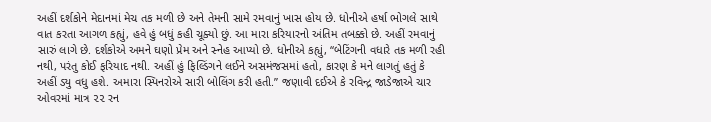અહીં દર્શકોને મેદાનમાં મેચ તક મળી છે અને તેમની સામે રમવાનું ખાસ હોય છે. ધોનીએ હર્ષા ભોગલે સાથે વાત કરતા આગળ કહ્યું, હવે હું બધું કહી ચૂક્યો છું. આ મારા કરિયારનો અંતિમ તબક્કો છે. અહીં રમવાનું સારું લાગે છે. દર્શકોએ અમને ઘણો પ્રેમ અને સ્નેહ આપ્યો છે. ધોનીએ કહ્યું, “બેટિંગની વધારે તક મળી રહી નથી, પરંતુ કોઈ ફરિયાદ નથી. અહીં હું ફિલ્ડિંગને લઈને અસમંજસમાં હતો, કારણ કે મને લાગતું હતું કે અહીં ડ્યુ વધુ હશે. અમારા સ્પિનરોએ સારી બોલિંગ કરી હતી.” જણાવી દઈએ કે રવિન્દ્ર જાડેજાએ ચાર ઓવરમાં માત્ર ૨૨ રન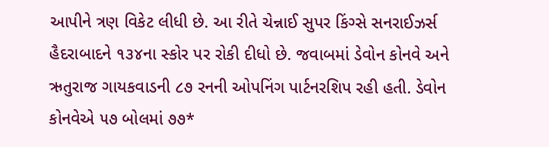આપીને ત્રણ વિકેટ લીધી છે. આ રીતે ચેન્નાઈ સુપર કિંગ્સે સનરાઈઝર્સ હૈદરાબાદને ૧૩૪ના સ્કોર પર રોકી દીધો છે. જવાબમાં ડેવોન કોનવે અને ઋતુરાજ ગાયકવાડની ૮૭ રનની ઓપનિંગ પાર્ટનરશિપ રહી હતી. ડેવોન કોનવેએ ૫૭ બોલમાં ૭૭*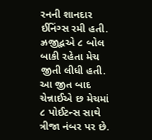રનની શાનદાર ઈનિંગ્સ રમી હતી. ઝ્રજીદ્ભએ ૮ બોલ બાકી રહેતા મેચ જીતી લીધી હતી. આ જીત બાદ ચેન્નાઈએ છ મેચમાં ૮ પોઈટન્સ સાથે ત્રીજા નંબર પર છે.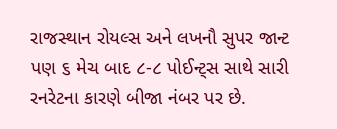રાજસ્થાન રોયલ્સ અને લખનૌ સુપર જાન્ટ પણ ૬ મેચ બાદ ૮-૮ પોઈન્ટ્‌સ સાથે સારી રનરેટના કારણે બીજા નંબર પર છે.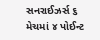સનરાઈઝર્સ ૬ મેચમાં ૪ પોઈન્ટ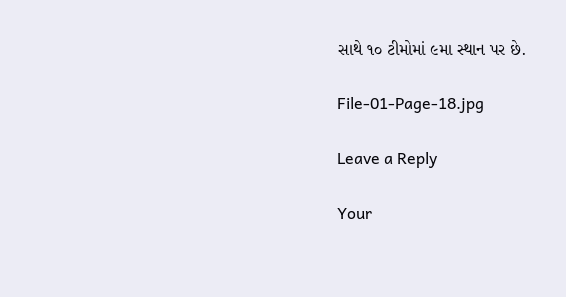સાથે ૧૦ ટીમોમાં ૯મા સ્થાન પર છે.

File-01-Page-18.jpg

Leave a Reply

Your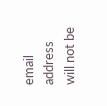email address will not be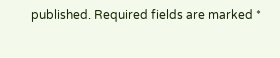published. Required fields are marked *